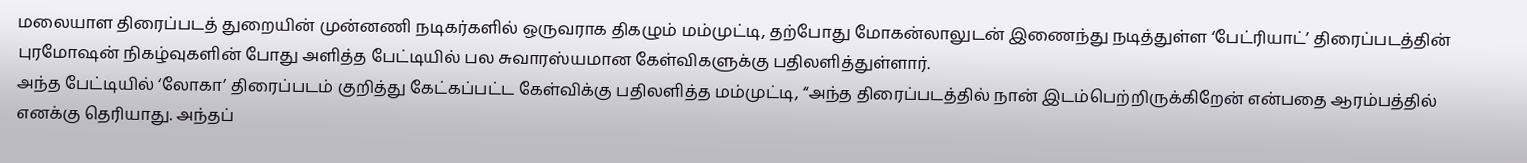மலையாள திரைப்படத் துறையின் முன்னணி நடிகர்களில் ஒருவராக திகழும் மம்முட்டி, தற்போது மோகன்லாலுடன் இணைந்து நடித்துள்ள ‘பேட்ரியாட்’ திரைப்படத்தின் புரமோஷன் நிகழ்வுகளின் போது அளித்த பேட்டியில் பல சுவாரஸ்யமான கேள்விகளுக்கு பதிலளித்துள்ளார்.
அந்த பேட்டியில் ‘லோகா’ திரைப்படம் குறித்து கேட்கப்பட்ட கேள்விக்கு பதிலளித்த மம்முட்டி, “அந்த திரைப்படத்தில் நான் இடம்பெற்றிருக்கிறேன் என்பதை ஆரம்பத்தில் எனக்கு தெரியாது. அந்தப்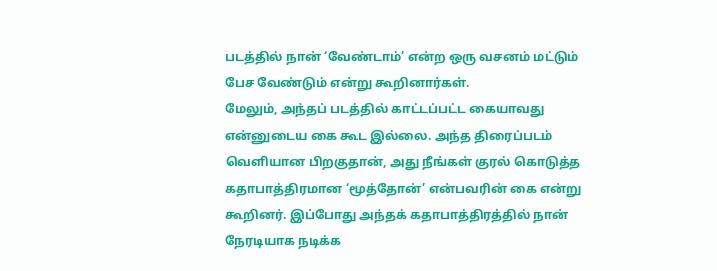படத்தில் நான் ‘வேண்டாம்’ என்ற ஒரு வசனம் மட்டும் பேச வேண்டும் என்று கூறினார்கள்.
மேலும், அந்தப் படத்தில் காட்டப்பட்ட கையாவது என்னுடைய கை கூட இல்லை. அந்த திரைப்படம் வெளியான பிறகுதான், அது நீங்கள் குரல் கொடுத்த கதாபாத்திரமான ‘மூத்தோன்’ என்பவரின் கை என்று கூறினர். இப்போது அந்தக் கதாபாத்திரத்தில் நான் நேரடியாக நடிக்க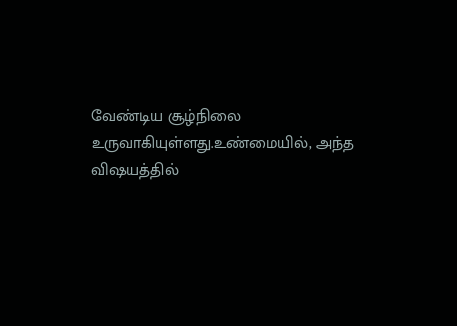வேண்டிய சூழ்நிலை உருவாகியுள்ளது.உண்மையில், அந்த விஷயத்தில்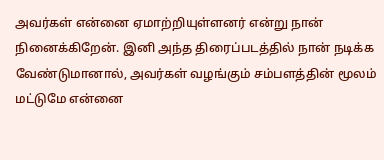அவர்கள் என்னை ஏமாற்றியுள்ளனர் என்று நான் நினைக்கிறேன். இனி அந்த திரைப்படத்தில் நான் நடிக்க வேண்டுமானால், அவர்கள் வழங்கும் சம்பளத்தின் மூலம் மட்டுமே என்னை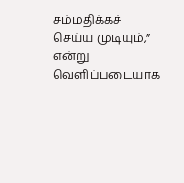சம்மதிக்கச் செய்ய முடியும்,” என்று வெளிப்படையாக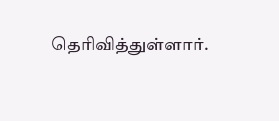தெரிவித்துள்ளார்.